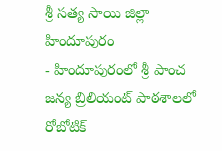శ్రీ సత్య సాయి జిల్లా హిందూపురం
- హిందూపురంలో శ్రీ పాంచ జన్య బ్రిలియంట్ పాఠశాలలో రోబోటిక్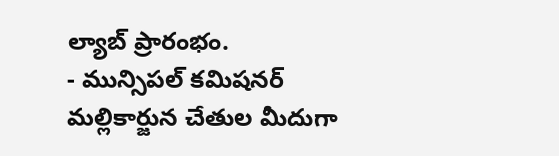ల్యాబ్ ప్రారంభం.
- మున్సిపల్ కమిషనర్ మల్లికార్జున చేతుల మీదుగా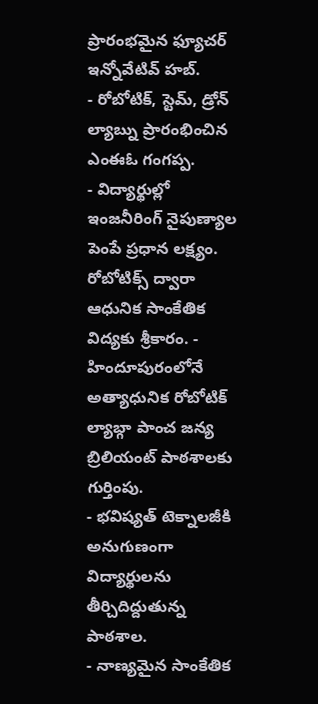ప్రారంభమైన ఫ్యూచర్ ఇన్నోవేటివ్ హబ్.
- రోబోటిక్, స్టెమ్, డ్రోన్ ల్యాబ్ను ప్రారంభించిన ఎంఈఓ గంగప్ప.
- విద్యార్థుల్లో ఇంజనీరింగ్ నైపుణ్యాల పెంపే ప్రధాన లక్ష్యం.
రోబోటిక్స్ ద్వారా ఆధునిక సాంకేతిక విద్యకు శ్రీకారం. - హిందూపురంలోనే అత్యాధునిక రోబోటిక్ ల్యాబ్గా పాంచ జన్య బ్రిలియంట్ పాఠశాలకు గుర్తింపు.
- భవిష్యత్ టెక్నాలజీకి అనుగుణంగా విద్యార్థులను తీర్చిదిద్దుతున్న పాఠశాల.
- నాణ్యమైన సాంకేతిక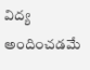విద్య అందించడమే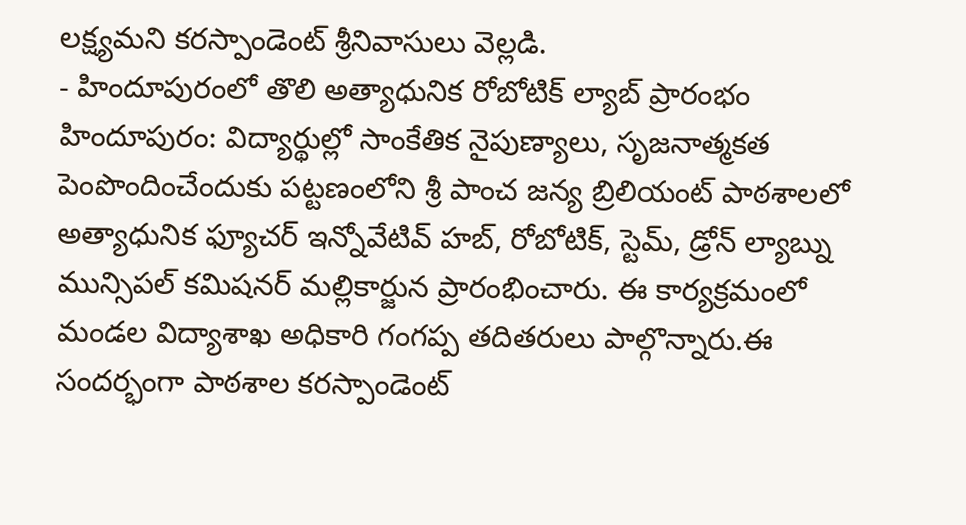లక్ష్యమని కరస్పాండెంట్ శ్రీనివాసులు వెల్లడి.
- హిందూపురంలో తొలి అత్యాధునిక రోబోటిక్ ల్యాబ్ ప్రారంభం
హిందూపురం: విద్యార్థుల్లో సాంకేతిక నైపుణ్యాలు, సృజనాత్మకత పెంపొందించేందుకు పట్టణంలోని శ్రీ పాంచ జన్య బ్రిలియంట్ పాఠశాలలో అత్యాధునిక ఫ్యూచర్ ఇన్నోవేటివ్ హబ్, రోబోటిక్, స్టెమ్, డ్రోన్ ల్యాబ్ను మున్సిపల్ కమిషనర్ మల్లికార్జున ప్రారంభించారు. ఈ కార్యక్రమంలో మండల విద్యాశాఖ అధికారి గంగప్ప తదితరులు పాల్గొన్నారు.ఈ సందర్భంగా పాఠశాల కరస్పాండెంట్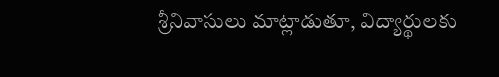శ్రీనివాసులు మాట్లాడుతూ, విద్యార్థులకు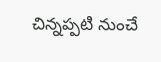చిన్నప్పటి నుంచే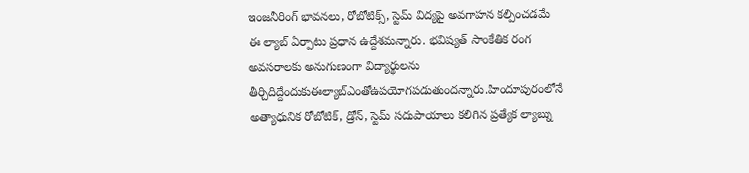ఇంజనీరింగ్ భావనలు, రోబోటిక్స్, స్టెమ్ విద్యపై అవగాహన కల్పించడమే ఈ ల్యాబ్ ఏర్పాటు ప్రధాన ఉద్దేశమన్నారు. భవిష్యత్ సాంకేతిక రంగ అవసరాలకు అనుగుణంగా విద్యార్థులను తీర్చిదిద్దేందుకుఈల్యాబ్ఎంతోఉపయోగపడుతుందన్నారు.హిందూపురంలోనే అత్యాధునిక రోబోటిక్, డ్రోన్, స్టెమ్ సదుపాయాలు కలిగిన ప్రత్యేక ల్యాబ్ను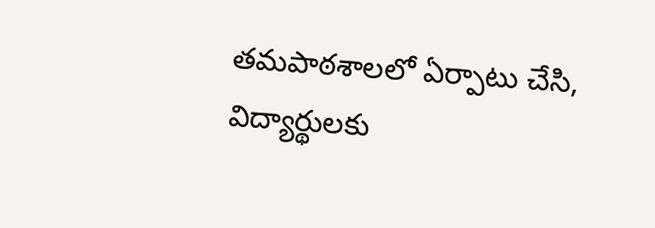తమపాఠశాలలో ఏర్పాటు చేసి, విద్యార్థులకు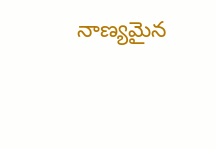నాణ్యమైన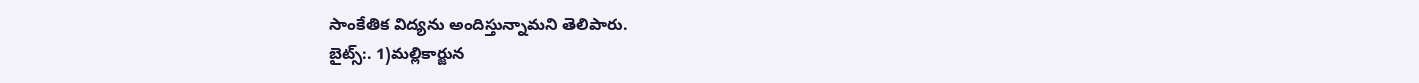సాంకేతిక విద్యను అందిస్తున్నామని తెలిపారు.
బైట్స్:. 1)మల్లికార్జున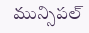మున్సిపల్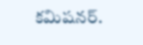కమిషనర్.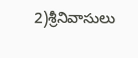2)శ్రీనివాసులు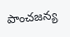పాంచజన్య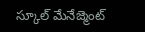స్కూల్ మేనేజ్మెంట్